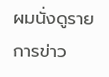ผมนั่งดูรายการข่าว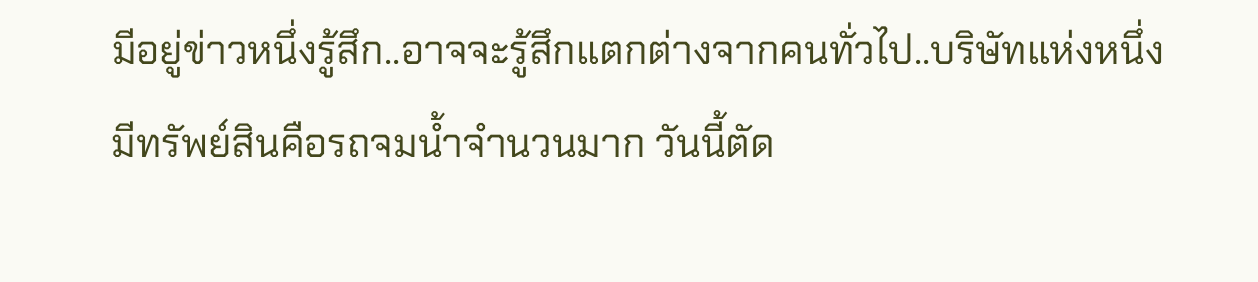มีอยู่ข่าวหนึ่งรู้สึก..อาจจะรู้สึกแตกต่างจากคนทั่วไป..บริษัทแห่งหนึ่งมีทรัพย์สินคือรถจมน้ำจำนวนมาก วันนี้ตัด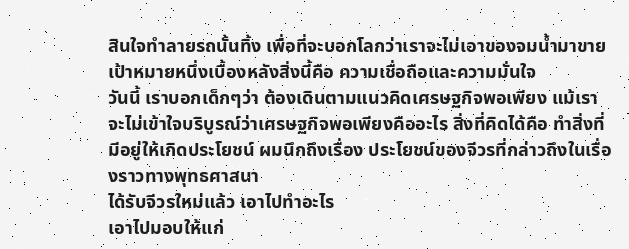สินใจทำลายรถนั้นทิ้ง เพื่อที่จะบอกโลกว่าเราจะไม่เอาของจมน้ำมาขาย
เป้าหมายหนึ่งเบื้องหลังสิ่งนี้คือ ความเชื่อถือและความมั่นใจ
วันนี้ เราบอกเด็กๆว่า ต้องเดินตามแนวคิดเศรษฐกิจพอเพียง แม้เราจะไม่เข้าใจบริบูรณ์ว่าเศรษฐกิจพอเพียงคืออะไร สิ่งที่คิดได้คือ ทำสิ่งที่มีอยู่ให้เกิดประโยชน์ ผมนึกถึงเรื่อง ประโยชน์ของจีวรที่กล่าวถึงในเรื่องราวทางพุทธศาสนา
ได้รับจีวรใหม่แล้ว เอาไปทำอะไร
เอาไปมอบให้แก่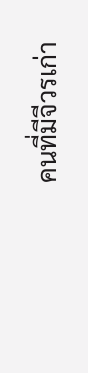คนที่มีจีวรเก่า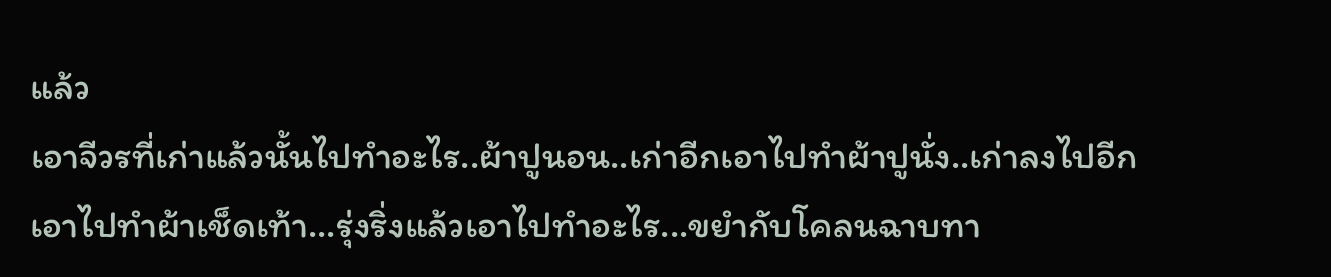แล้ว
เอาจีวรที่เก่าแล้วนั้นไปทำอะไร..ผ้าปูนอน..เก่าอีกเอาไปทำผ้าปูนั่ง..เก่าลงไปอีกเอาไปทำผ้าเช็ดเท้า...รุ่งริ่งแล้วเอาไปทำอะไร...ขยำกับโคลนฉาบทา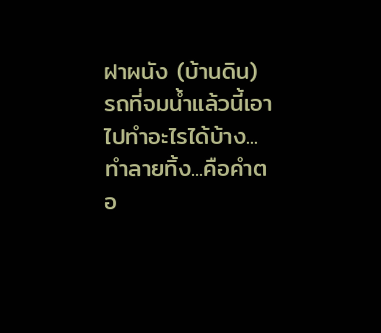ฝาผนัง (บ้านดิน)
รถที่จมน้ำแล้วนี้เอาไปทำอะไรได้บ้าง...ทำลายทิ้ง...คือคำตอ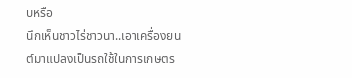บหรือ
นึกเห็นชาวไร่ชาวนา..เอาเครื่องยนต์มาแปลงเป็นรถใช้ในการเกษตร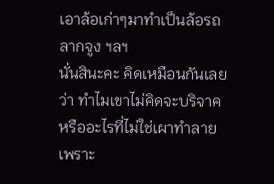เอาล้อเก่าๆมาทำเป็นล้อรถลากจูง ฯลฯ
นั่นสินะคะ คิดเหมือนกันเลยว่า ทำไมเขาไม่คิดจะบริจาคหรืออะไรที่ไม่ใช่เผาทำลาย เพราะ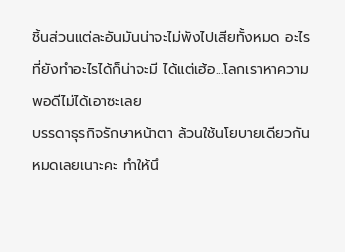ชิ้นส่วนแต่ละอันมันน่าจะไม่พังไปเสียทั้งหมด อะไรที่ยังทำอะไรได้ก็น่าจะมี ได้แต่เฮ้อ...โลกเราหาความพอดีไม่ได้เอาซะเลย
บรรดาธุรกิจรักษาหน้าตา ล้วนใช้นโยบายเดียวกันหมดเลยเนาะคะ ทำให้นึ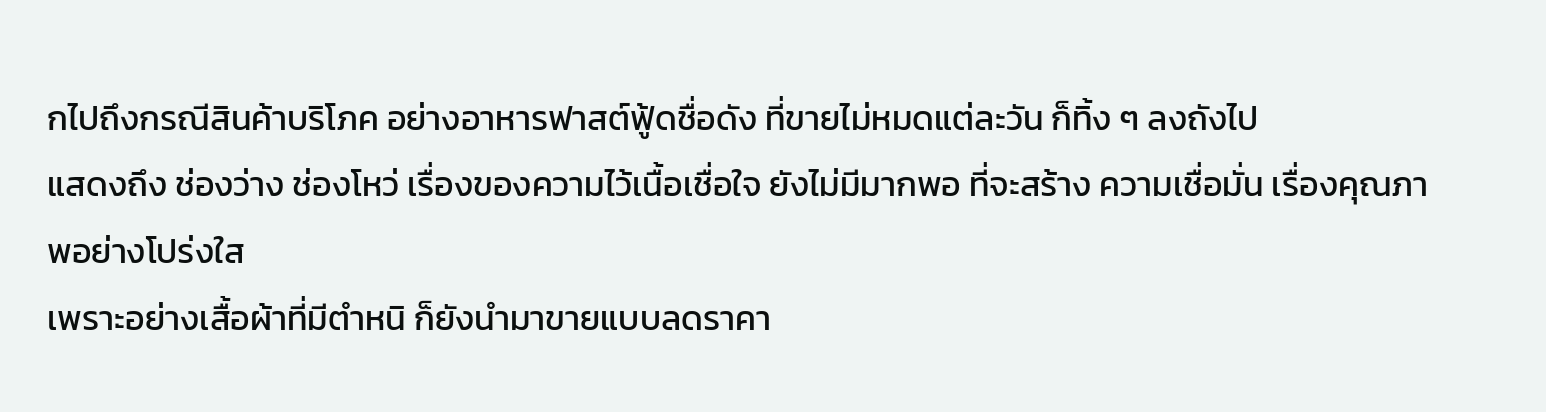กไปถึงกรณีสินค้าบริโภค อย่างอาหารฟาสต์ฟู้ดชื่อดัง ที่ขายไม่หมดแต่ละวัน ก็ทิ้ง ๆ ลงถังไป
แสดงถึง ช่องว่าง ช่องโหว่ เรื่องของความไว้เนื้อเชื่อใจ ยังไม่มีมากพอ ที่จะสร้าง ความเชื่อมั่น เรื่องคุณภาพอย่างโปร่งใส
เพราะอย่างเสื้อผ้าที่มีตำหนิ ก็ยังนำมาขายแบบลดราคา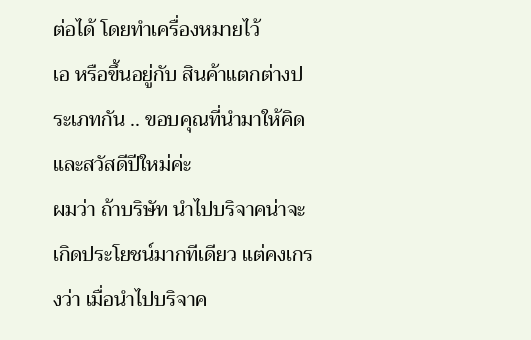ต่อได้ โดยทำเครื่องหมายไว้
เอ หรือขึ้นอยู่กับ สินค้าแตกต่างประเภทกัน .. ขอบคุณที่นำมาให้คิดและสวัสดีปีใหม่ค่ะ
ผมว่า ถ้าบริษัท นำไปบริจาคน่าจะเกิดประโยชน์มากทีเดียว แต่คงเกรงว่า เมื่อนำไปบริจาค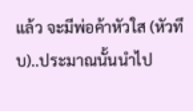แล้ว จะมีพ่อค้าหัวใส (หัวทึบ)..ประมาณนั้นนำไป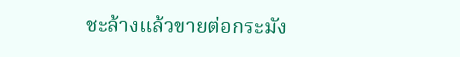ชะล้างแล้วขายต่อกระมัง